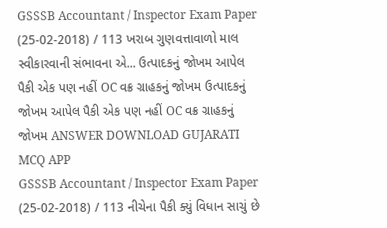GSSSB Accountant / Inspector Exam Paper (25-02-2018) / 113 ખરાબ ગુણવત્તાવાળો માલ સ્વીકારવાની સંભાવના એ... ઉત્પાદકનું જોખમ આપેલ પૈકી એક પણ નહીં OC વક્ર ગ્રાહકનું જોખમ ઉત્પાદકનું જોખમ આપેલ પૈકી એક પણ નહીં OC વક્ર ગ્રાહકનું જોખમ ANSWER DOWNLOAD GUJARATI MCQ APP
GSSSB Accountant / Inspector Exam Paper (25-02-2018) / 113 નીચેના પૈકી ક્યું વિધાન સાચું છે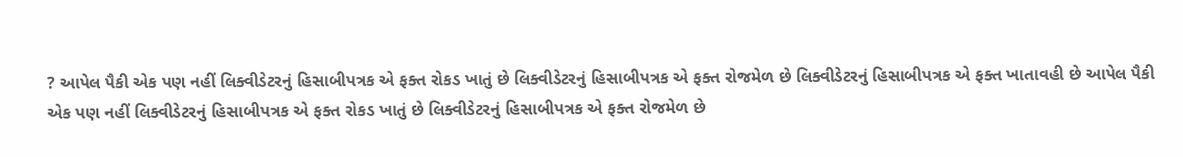? આપેલ પૈકી એક પણ નહીં લિક્વીડેટરનું હિસાબીપત્રક એ ફક્ત રોકડ ખાતું છે લિક્વીડેટરનું હિસાબીપત્રક એ ફક્ત રોજમેળ છે લિક્વીડેટરનું હિસાબીપત્રક એ ફક્ત ખાતાવહી છે આપેલ પૈકી એક પણ નહીં લિક્વીડેટરનું હિસાબીપત્રક એ ફક્ત રોકડ ખાતું છે લિક્વીડેટરનું હિસાબીપત્રક એ ફક્ત રોજમેળ છે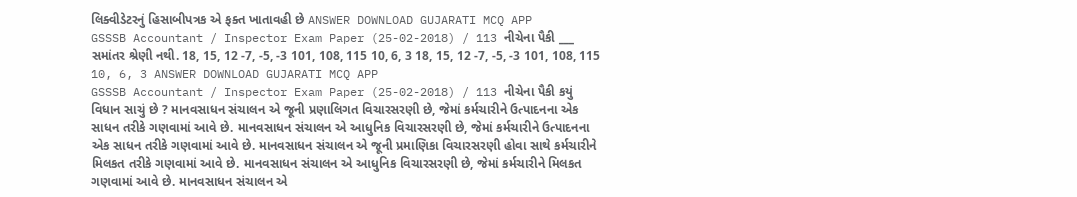લિક્વીડેટરનું હિસાબીપત્રક એ ફક્ત ખાતાવહી છે ANSWER DOWNLOAD GUJARATI MCQ APP
GSSSB Accountant / Inspector Exam Paper (25-02-2018) / 113 નીચેના પૈકી ___ સમાંતર શ્રેણી નથી. 18, 15, 12 -7, -5, -3 101, 108, 115 10, 6, 3 18, 15, 12 -7, -5, -3 101, 108, 115 10, 6, 3 ANSWER DOWNLOAD GUJARATI MCQ APP
GSSSB Accountant / Inspector Exam Paper (25-02-2018) / 113 નીચેના પૈકી કયું વિધાન સાચું છે ? માનવસાધન સંચાલન એ જૂની પ્રણાલિગત વિચારસરણી છે, જેમાં કર્મચારીને ઉત્પાદનના એક સાધન તરીકે ગણવામાં આવે છે. માનવસાધન સંચાલન એ આધુનિક વિચારસરણી છે, જેમાં કર્મચારીને ઉત્પાદનના એક સાધન તરીકે ગણવામાં આવે છે. માનવસાધન સંચાલન એ જૂની પ્રમાણિકા વિચારસરણી હોવા સાથે કર્મચારીને મિલકત તરીકે ગણવામાં આવે છે. માનવસાધન સંચાલન એ આધુનિક વિચારસરણી છે, જેમાં કર્મચારીને મિલકત ગણવામાં આવે છે. માનવસાધન સંચાલન એ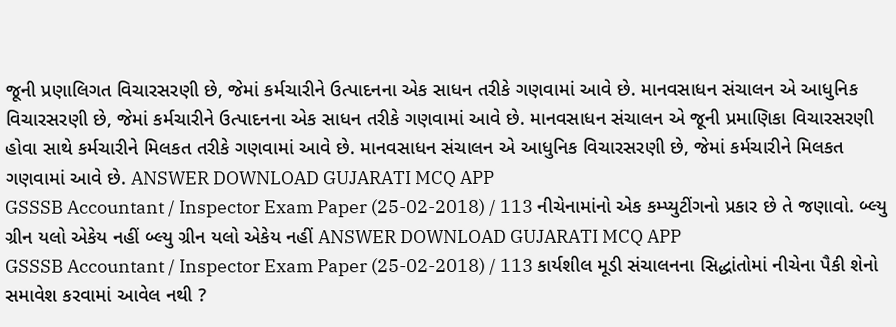જૂની પ્રણાલિગત વિચારસરણી છે, જેમાં કર્મચારીને ઉત્પાદનના એક સાધન તરીકે ગણવામાં આવે છે. માનવસાધન સંચાલન એ આધુનિક વિચારસરણી છે, જેમાં કર્મચારીને ઉત્પાદનના એક સાધન તરીકે ગણવામાં આવે છે. માનવસાધન સંચાલન એ જૂની પ્રમાણિકા વિચારસરણી હોવા સાથે કર્મચારીને મિલકત તરીકે ગણવામાં આવે છે. માનવસાધન સંચાલન એ આધુનિક વિચારસરણી છે, જેમાં કર્મચારીને મિલકત ગણવામાં આવે છે. ANSWER DOWNLOAD GUJARATI MCQ APP
GSSSB Accountant / Inspector Exam Paper (25-02-2018) / 113 નીચેનામાંનો એક કમ્પ્યુટીંગનો પ્રકાર છે તે જણાવો. બ્લ્યુ ગ્રીન યલો એકેય નહીં બ્લ્યુ ગ્રીન યલો એકેય નહીં ANSWER DOWNLOAD GUJARATI MCQ APP
GSSSB Accountant / Inspector Exam Paper (25-02-2018) / 113 કાર્યશીલ મૂડી સંચાલનના સિદ્ધાંતોમાં નીચેના પૈકી શેનો સમાવેશ કરવામાં આવેલ નથી ?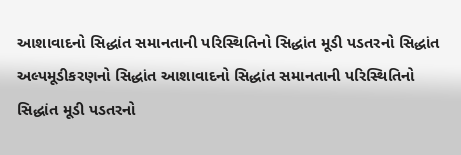આશાવાદનો સિદ્ધાંત સમાનતાની પરિસ્થિતિનો સિદ્ધાંત મૂડી પડતરનો સિદ્ધાંત અલ્પમૂડીકરણનો સિદ્ધાંત આશાવાદનો સિદ્ધાંત સમાનતાની પરિસ્થિતિનો સિદ્ધાંત મૂડી પડતરનો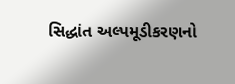સિદ્ધાંત અલ્પમૂડીકરણનો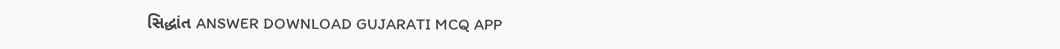સિદ્ધાંત ANSWER DOWNLOAD GUJARATI MCQ APP